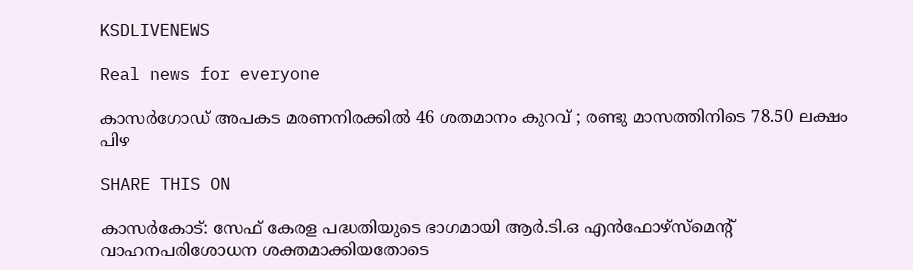KSDLIVENEWS

Real news for everyone

കാസർഗോഡ് അപകട മരണനിരക്കിൽ 46 ശതമാനം കുറവ് ; രണ്ടു മാസത്തിനിടെ 78.50 ലക്ഷം പിഴ

SHARE THIS ON

കാസര്‍കോട്: സേഫ് കേരള പദ്ധതിയുടെ ഭാഗമായി ആര്‍.ടി.ഒ എന്‍ഫോഴ്സ്മെന്‍റ് വാഹനപരിശോധന ശക്തമാക്കിയതോടെ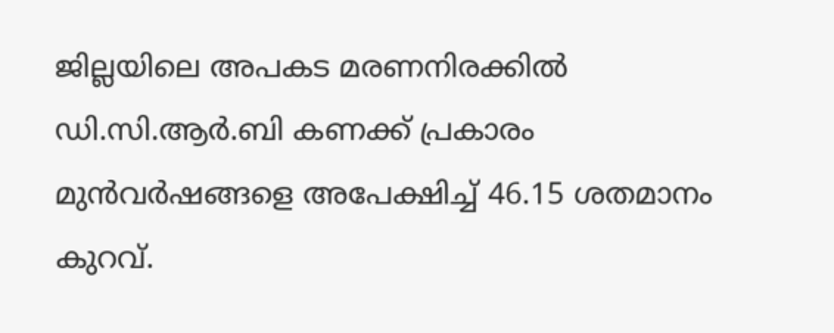ജില്ലയിലെ അപകട മരണനിരക്കില്‍ ഡി.സി.ആര്‍.ബി കണക്ക് പ്രകാരം മുന്‍വര്‍ഷങ്ങളെ അപേക്ഷിച്ച്‌ 46.15 ശതമാനം കുറവ്.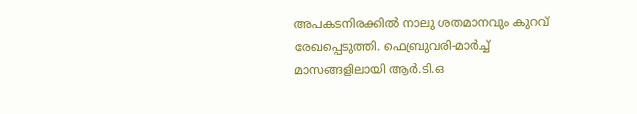അപകടനിരക്കില്‍ നാലു ശതമാനവും കുറവ് രേഖപ്പെടുത്തി. ഫെബ്രുവരി-മാര്‍ച്ച്‌ മാസങ്ങളിലായി ആര്‍.ടി.ഒ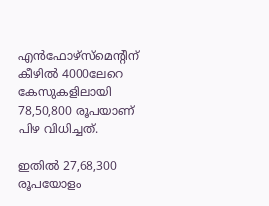എന്‍ഫോഴ്സ്മെന്‍റിന് കീഴില്‍ 4000ലേറെ കേസുകളിലായി 78,50,800 രൂപയാണ് പിഴ വിധിച്ചത്.

ഇതില്‍ 27,68,300 രൂപയോളം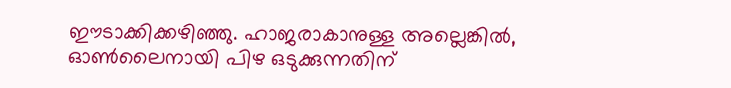ഈടാക്കിക്കഴിഞ്ഞു. ഹാജരാകാനുള്ള അല്ലെങ്കില്‍, ഓണ്‍ലൈനായി പിഴ ഒടുക്കുന്നതിന്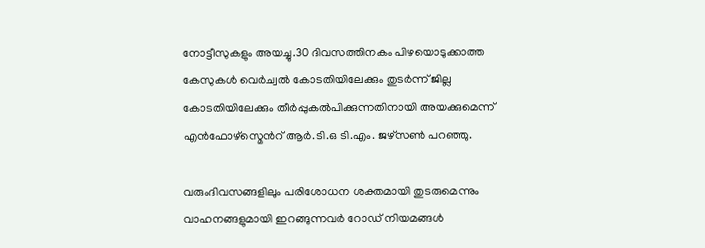നോട്ടീസുകളും അയച്ചു.30 ദിവസത്തിനകം പിഴയൊടുക്കാത്ത കേസുകള്‍ വെര്‍ച്വല്‍ കോടതിയിലേക്കും തുടര്‍ന്ന് ജില്ല കോടതിയിലേക്കും തീര്‍പ്പുകല്‍പിക്കുന്നതിനായി അയക്കുമെന്ന് എന്‍ഫോഴ്‌സ്മെന്‍റ് ആര്‍.ടി.ഒ ടി.എം. ജഴ്സണ്‍ പറഞ്ഞു.

വരുംദിവസങ്ങളിലും പരിശോധന ശക്തമായി തുടരുമെന്നും വാഹനങ്ങളുമായി ഇറങ്ങുന്നവര്‍ റോഡ് നിയമങ്ങള്‍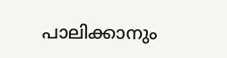പാലിക്കാനും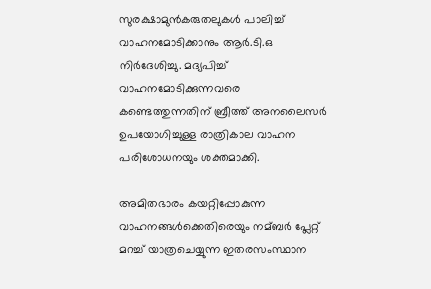സുരക്ഷാമുന്‍കരുതലുകള്‍ പാലിച്ച്‌ വാഹനമോടിക്കാനും ആര്‍.ടി.ഒ നിര്‍ദേശിച്ചു. മദ്യപിച്ച്‌ വാഹനമോടിക്കുന്നവരെ കണ്ടെത്തുന്നതിന് ബ്രീത്ത് അനലൈസര്‍ ഉപയോഗിച്ചുള്ള രാത്രികാല വാഹന പരിശോധനയും ശക്തമാക്കി.

അമിതഭാരം കയറ്റിപ്പോകുന്ന വാഹനങ്ങള്‍ക്കെതിരെയും നമ്ബര്‍ പ്ലേറ്റ് മറച്ച്‌ യാത്രചെയ്യുന്ന ഇതരസംസ്ഥാന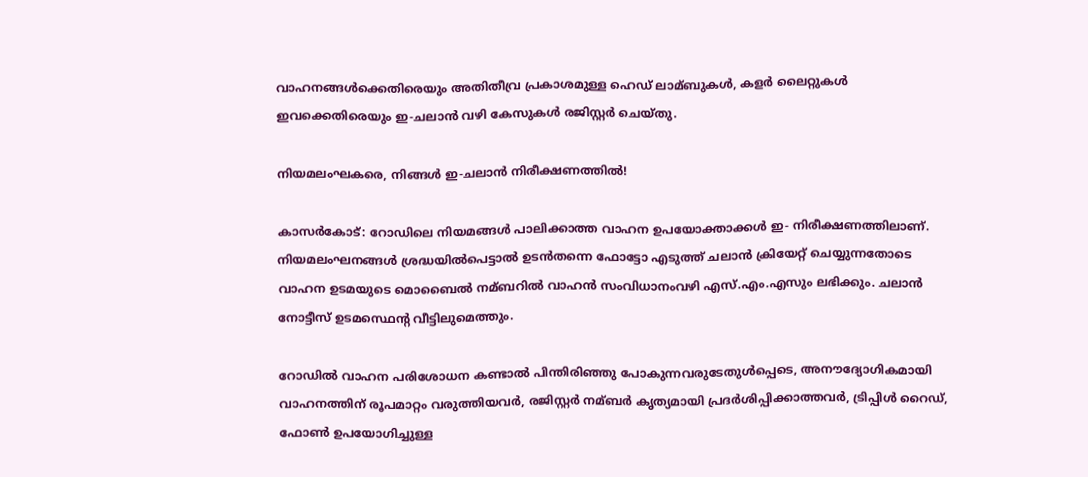വാഹനങ്ങള്‍ക്കെതിരെയും അതിതീവ്ര പ്രകാശമുള്ള ഹെഡ് ലാമ്ബുകള്‍, കളര്‍ ലൈറ്റുകള്‍ ഇവക്കെതിരെയും ഇ-ചലാന്‍ വഴി കേസുകള്‍ രജിസ്റ്റര്‍ ചെയ്തു.

നിയമലംഘകരെ, നിങ്ങള്‍ ഇ-ചലാന്‍ നിരീക്ഷണത്തില്‍!

കാസര്‍കോട്: റോഡിലെ നിയമങ്ങള്‍ പാലിക്കാത്ത വാഹന ഉപയോക്താക്കള്‍ ഇ- നിരീക്ഷണത്തിലാണ്. നിയമലംഘനങ്ങള്‍ ശ്രദ്ധയില്‍പെട്ടാല്‍ ഉടന്‍തന്നെ ഫോട്ടോ എടുത്ത് ചലാന്‍ ക്രിയേറ്റ് ചെയ്യുന്നതോടെ വാഹന ഉടമയുടെ മൊബൈല്‍ നമ്ബറില്‍ വാഹന്‍ സംവിധാനംവഴി എസ്.എം.എസും ലഭിക്കും. ചലാന്‍ നോട്ടീസ് ഉടമസ്ഥെന്‍റ വീട്ടിലുമെത്തും.

റോഡില്‍ വാഹന പരിശോധന കണ്ടാല്‍ പിന്തിരിഞ്ഞു പോകുന്നവരുടേതുള്‍പ്പെടെ, അനൗദ്യോഗികമായി വാഹനത്തിന് രൂപമാറ്റം വരുത്തിയവര്‍, രജിസ്റ്റര്‍ നമ്ബര്‍ കൃത്യമായി പ്രദര്‍ശിപ്പിക്കാത്തവര്‍, ട്രിപ്പിള്‍ റൈഡ്‌, ഫോണ്‍ ഉപയോഗിച്ചുള്ള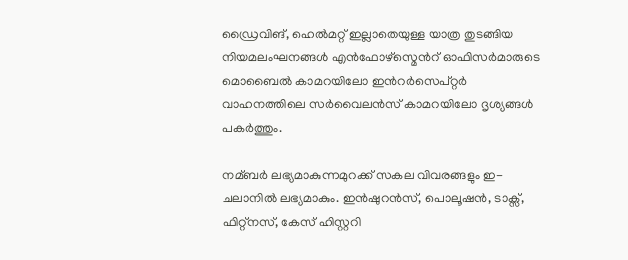ഡ്രൈവിങ്, ഹെല്‍മറ്റ് ഇല്ലാതെയുള്ള യാത്ര തുടങ്ങിയ നിയമലംഘനങ്ങള്‍ എന്‍ഫോഴ്സ്മെന്‍റ് ഓഫിസര്‍മാരുടെ മൊബൈല്‍ കാമറയിലോ ഇന്‍റര്‍സെപ്റ്റര്‍ വാഹനത്തിലെ സര്‍വൈലന്‍സ് കാമറയിലോ ദൃശ്യങ്ങള്‍ പകര്‍ത്തും.

നമ്ബര്‍ ലഭ്യമാകുന്നമുറക്ക് സകല വിവരങ്ങളും ഇ-ചലാനില്‍ ലഭ്യമാകും. ഇന്‍ഷുറന്‍സ്, പൊലൂഷന്‍, ടാക്സ്, ഫിറ്റ്നസ്, കേസ് ഹിസ്റ്ററി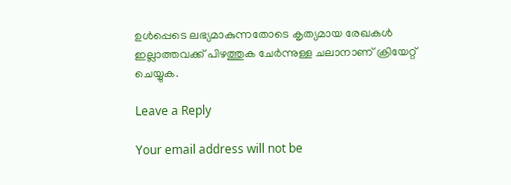ഉള്‍പ്പെടെ ലഭ്യമാകുന്നതോടെ കൃത്യമായ രേഖകള്‍ ഇല്ലാത്തവക്ക് പിഴത്തുക ചേര്‍ന്നുള്ള ചലാനാണ് ക്രിയേറ്റ് ചെയ്യുക.

Leave a Reply

Your email address will not be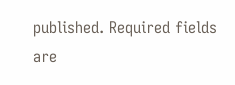published. Required fields are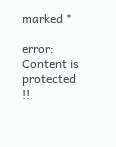marked *

error: Content is protected !!